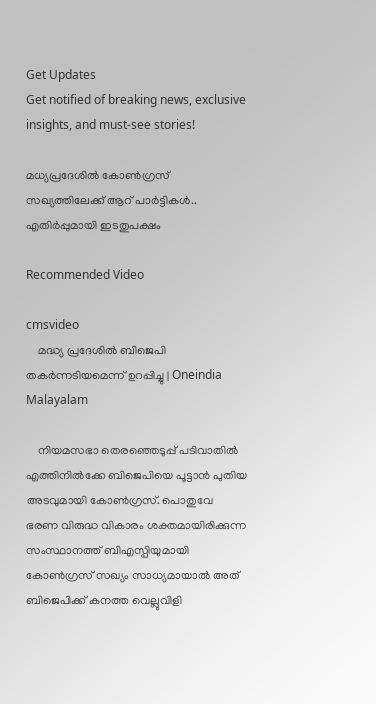Get Updates
Get notified of breaking news, exclusive insights, and must-see stories!

മധ്യപ്രദേശില്‍ കോണ്‍ഗ്രസ് സഖ്യത്തിലേക്ക് ആറ് പാര്‍ട്ടികള്‍.. എതിര്‍പ്പുമായി ഇടതുപക്ഷം

Recommended Video

cmsvideo
    മദ്ധ്യ പ്രദേശിൽ ബിജെപി തകർന്നടിയമെന്ന് ഉറപ്പിച്ചു | Oneindia Malayalam

    നിയമസഭാ തെര‍ഞ്ഞെടുപ്പ് പടിവാതില്‍ എത്തിനില്‍ക്കേ ബിജെപിയെ പൂട്ടാന്‍ പുതിയ അടവുമായി കോണ്‍ഗ്രസ്. പൊതുവേ ഭരണ വിരുദ്ധ വികാരം ശക്തമായിരിക്കുന്ന സംസ്ഥാനത്ത് ബിഎസ്പിയുമായി കോണ്‍ഗ്രസ് സഖ്യം സാധ്യമായാല്‍ അത് ബിജെപിക്ക് കനത്ത വെല്ലുവിളി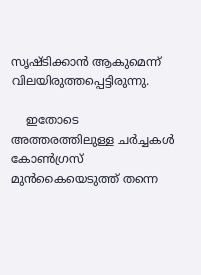സൃഷ്ടിക്കാന്‍ ആകുമെന്ന് വിലയിരുത്തപ്പെട്ടിരുന്നു.

    ഇതോടെ അത്തരത്തിലുള്ള ചര്‍ച്ചകള്‍ കോണ്‍ഗ്രസ് മുന്‍കൈയെടുത്ത് തന്നെ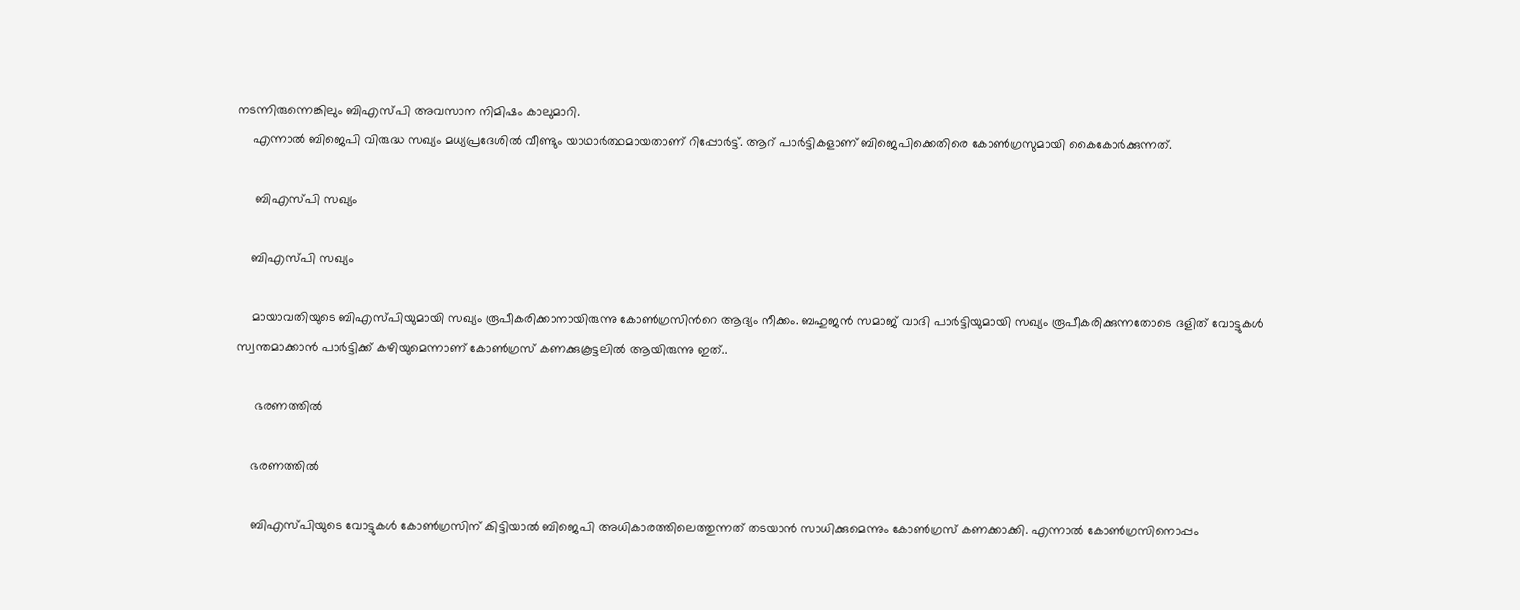നടന്നിരുന്നെങ്കിലും ബിഎസ്പി അവസാന നിമിഷം കാലുമാറി.
    എന്നാല്‍ ബിജെപി വിരുദ്ധ സഖ്യം മധ്യപ്രദേശില്‍ വീണ്ടും യാഥാര്‍ത്ഥമായതാണ് റിപ്പോര്‍ട്ട്. ആറ് പാര്‍ട്ടികളാണ് ബിജെപിക്കെതിരെ കോണ്‍ഗ്രസുമായി കൈകോര്‍ക്കുന്നത്.

     ബിഎസ്പി സഖ്യം

    ബിഎസ്പി സഖ്യം

    മായാവതിയുടെ ബിഎസ്പിയുമായി സഖ്യം രൂപീകരിക്കാനായിരുന്നു കോണ്‍ഗ്രസിന്‍റെ ആദ്യം നീക്കം. ബഹുജന്‍ സമാജ് വാദി പാര്‍ട്ടിയുമായി സഖ്യം രൂപീകരിക്കുന്നതോടെ ദളിത് വോട്ടുകള്‍ സ്വന്തമാക്കാന്‍ പാര്‍ട്ടിക്ക് കഴിയുമെന്നാണ് കോണ്‍ഗ്രസ് കണക്കുകൂട്ടലില്‍ ആയിരുന്നു ഇത്..

     ഭരണത്തില്‍

    ഭരണത്തില്‍

    ബിഎസ്പിയുടെ വോട്ടുകള്‍ കോണ്‍ഗ്രസിന് കിട്ടിയാല്‍ ബിജെപി അധികാരത്തിലെത്തുന്നത് തടയാന്‍ സാധിക്കുമെന്നും കോണ്‍ഗ്രസ് കണക്കാക്കി. എന്നാല്‍ കോണ്‍ഗ്രസിനൊപ്പം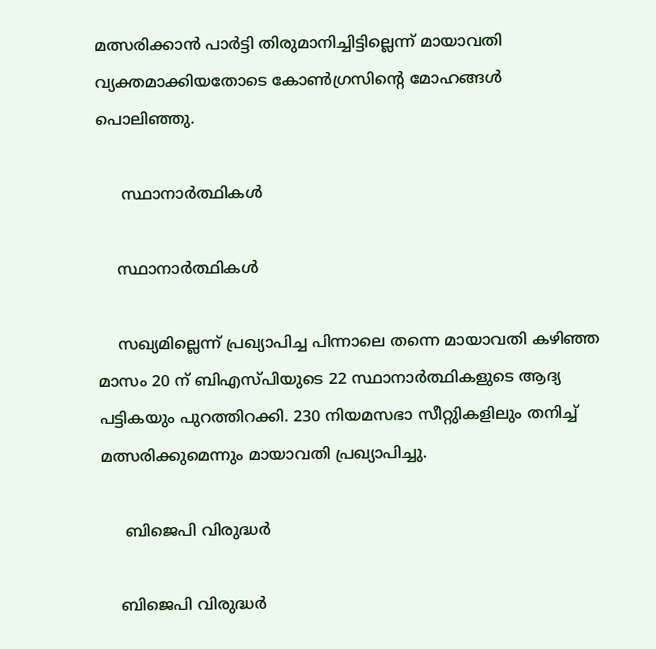മത്സരിക്കാന്‍ പാര്‍ട്ടി തിരുമാനിച്ചിട്ടില്ലെന്ന് മായാവതി വ്യക്തമാക്കിയതോടെ കോണ്‍ഗ്രസിന്‍റെ മോഹങ്ങള്‍ പൊലിഞ്ഞു.

     സ്ഥാനാര്‍ത്ഥികള്‍

    സ്ഥാനാര്‍ത്ഥികള്‍

    സഖ്യമില്ലെന്ന് പ്രഖ്യാപിച്ച പിന്നാലെ തന്നെ മായാവതി കഴിഞ്ഞ മാസം 20 ന് ബിഎസ്പിയുടെ 22 സ്ഥാനാര്‍ത്ഥികളുടെ ആദ്യ പട്ടികയും പുറത്തിറക്കി. 230 നിയമസഭാ സീറ്റുികളിലും തനിച്ച് മത്സരിക്കുമെന്നും മായാവതി പ്രഖ്യാപിച്ചു.

     ബിജെപി വിരുദ്ധര്‍

    ബിജെപി വിരുദ്ധര്‍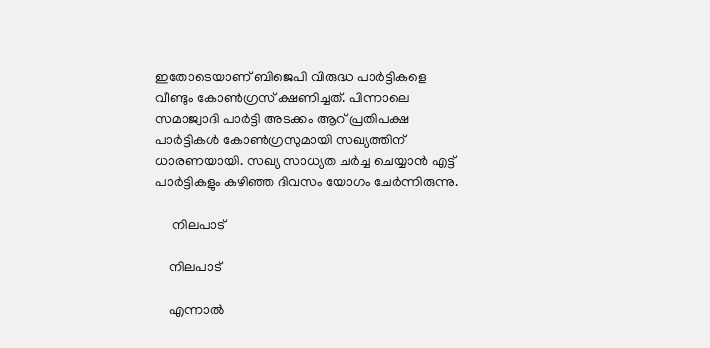ഇതോടെയാണ് ബിജെപി വിരുദ്ധ പാര്‍ട്ടികളെ വീണ്ടും കോണ്‍ഗ്രസ് ക്ഷണിച്ചത്. പിന്നാലെ സമാജ്വാദി പാര്‍ട്ടി അടക്കം ആറ് പ്രതിപക്ഷ പാര്‍ട്ടികള്‍ കോണ്‍ഗ്രസുമായി സഖ്യത്തിന് ധാരണയായി. സഖ്യ സാധ്യത ചര്‍ച്ച ചെയ്യാന്‍ എട്ട് പാര്‍ട്ടികളും കഴിഞ്ഞ ദിവസം യോഗം ചേര്‍ന്നിരുന്നു.

     നിലപാട്

    നിലപാട്

    എന്നാല്‍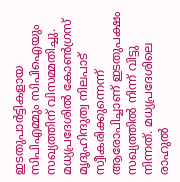ഇടതുപാര്‍ട്ടികളായ സിപിഎമ്മും സിപിഐയും സഖ്യത്തിന് വിസമ്മതിച്ചു. മധ്യപ്രദേശില്‍ കോണ്‍ഗ്രസ് മൃദുഹിന്ദുത്വ നിലപാട് സ്വീകരിക്കുന്നെന്ന് ആരോപിച്ചാണ് ഇടതുപക്ഷം സഖ്യത്തില്‍ നിന്ന് വിട്ടു നിന്നത്. മധ്യപ്രദേശിലെ രാഹുല്‍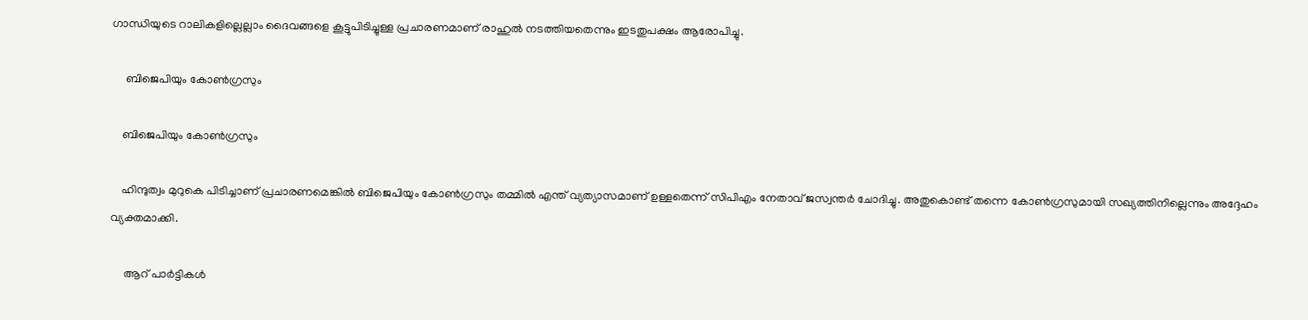ഗാന്ധിയുടെ റാലികളില്ലെല്ലാം ദൈവങ്ങളെ കൂട്ടുപിടിച്ചുള്ള പ്രചാരണമാണ് രാഹുല്‍ നടത്തിയതെന്നും ഇടതുപക്ഷം ആരോപിച്ചു.

     ബിജെപിയും കോണ്‍ഗ്രസും

    ബിജെപിയും കോണ്‍ഗ്രസും

    ഹിന്ദുത്വം മുറുകെ പിടിച്ചാണ് പ്രചാരണമെങ്കില്‍ ബിജെപിയും കോണ്‍ഗ്രസും തമ്മില്‍ എന്ത് വ്യത്യാസമാണ് ഉള്ളതെന്ന് സിപിഎം നേതാവ് ജസ്വന്തര്‍ ചോദിച്ചു. അതുകൊണ്ട് തന്നെ കോണ്‍ഗ്രസുമായി സഖ്യത്തിനില്ലെന്നും അദ്ദേഹം വ്യക്തമാക്കി.

     ആറ് പാര്‍ട്ടികള്‍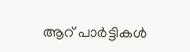ആറ് പാര്‍ട്ടികള്‍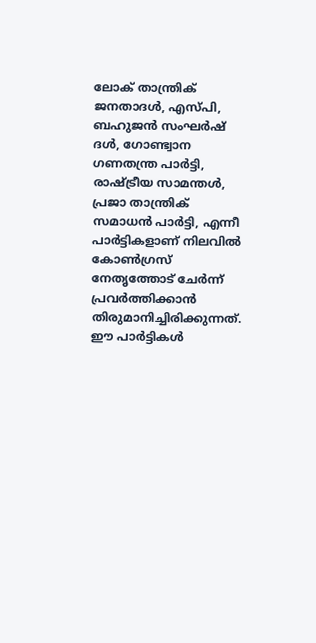ലോക് താന്ത്രിക് ജനതാദള്‍, എസ്പി, ബഹുജന്‍ സംഘര്‍ഷ് ദള്‍, ഗോണ്ട്വാന ഗണതന്ത്ര പാര്‍ട്ടി, രാഷ്ട്രീയ സാമന്തള്‍, പ്രജാ താന്ത്രിക് സമാധന്‍ പാര്‍ട്ടി, എന്നീ പാര്‍ട്ടികളാണ് നിലവില്‍ കോണ്‍ഗ്രസ് നേതൃത്തോട് ചേര്‍ന്ന് പ്രവര്‍ത്തിക്കാന്‍ തിരുമാനിച്ചിരിക്കുന്നത്. ഈ പാര്‍ട്ടികള്‍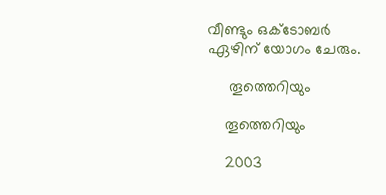വീണ്ടും ഒക്ടോബര്‍ ഏഴിന് യോഗം ചേരും.

     തൂത്തെറിയും

    തൂത്തെറിയും

    2003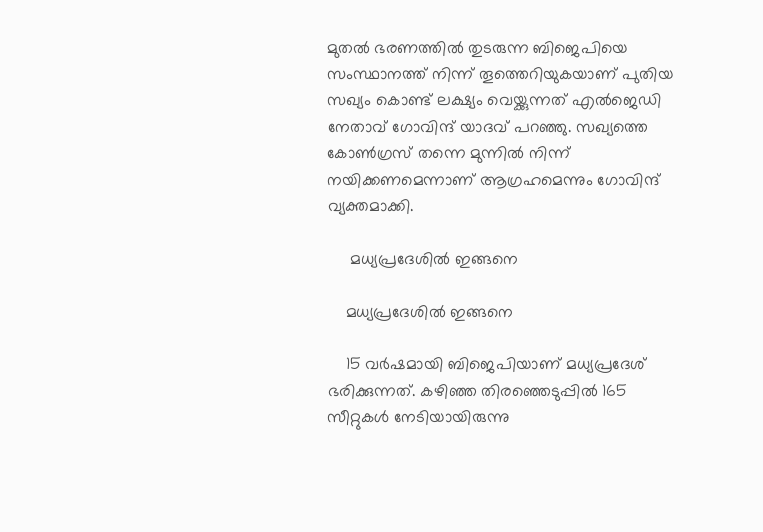മുതല്‍ ഭരണത്തില്‍ തുടരുന്ന ബിജെപിയെ സംസ്ഥാനത്ത് നിന്ന് തൂത്തെറിയുകയാണ് പുതിയ സഖ്യം കൊണ്ട് ലക്ഷ്യം വെയ്ക്കുന്നത് എല്‍ജെഡി നേതാവ് ഗോവിന്ദ് യാദവ് പറഞ്ഞു. സഖ്യത്തെ കോണ്‍ഗ്രസ് തന്നെ മുന്നില്‍ നിന്ന് നയിക്കണമെന്നാണ് ആഗ്രഹമെന്നും ഗോവിന്ദ് വ്യക്തമാക്കി.

     മധ്യപ്രദേശില്‍ ഇങ്ങനെ

    മധ്യപ്രദേശില്‍ ഇങ്ങനെ

    15 വര്‍ഷമായി ബിജെപിയാണ് മധ്യപ്രദേശ് ഭരിക്കുന്നത്. കഴിഞ്ഞ തിരഞ്ഞെടുപ്പില്‍ 165 സീറ്റുകള്‍ നേടിയായിരുന്നു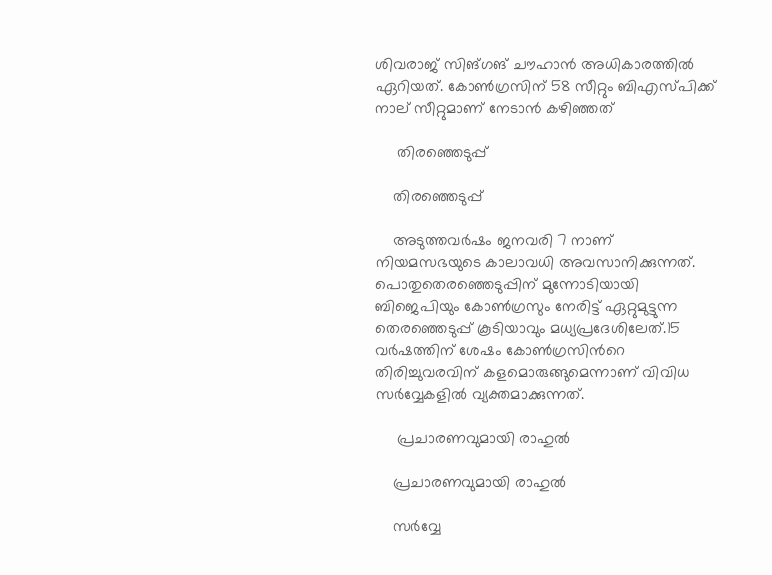ശിവരാജ് സിങ്ഗങ് ചൗഹാന്‍ അധികാരത്തില്‍ ഏറിയത്. കോണ്‍ഗ്രസിന് 58 സീറ്റും ബിഎസ്പിക്ക് നാല് സീറ്റുമാണ് നേടാന്‍ കഴിഞ്ഞത്

     തിരഞ്ഞെടുപ്പ്

    തിരഞ്ഞെടുപ്പ്

    അടുത്തവര്‍ഷം ജനവരി 7 നാണ് നിയമസഭയുടെ കാലാവധി അവസാനിക്കുന്നത്. പൊതുതെരഞ്ഞെടുപ്പിന് മുന്നോടിയായി ബിജെപിയും കോണ്‍ഗ്രസും നേരിട്ട് ഏറ്റുമുട്ടുന്ന തെരഞ്ഞെടുപ്പ് കൂടിയാവും മധ്യപ്രദേശിലേത്.15 വര്‍ഷത്തിന് ശേഷം കോണ്‍ഗ്രസിന്‍റെ തിരിച്ചുവരവിന് കളമൊരുങ്ങുമെന്നാണ് വിവിധ സര്‍വ്വേകളില്‍ വ്യക്തമാക്കുന്നത്.

     പ്രചാരണവുമായി രാഹുല്‍

    പ്രചാരണവുമായി രാഹുല്‍

    സര്‍വ്വേ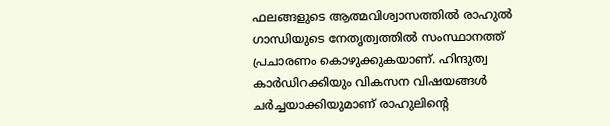ഫലങ്ങളുടെ ആത്മവിശ്വാസത്തില്‍ രാഹുല്‍ ഗാന്ധിയുടെ നേതൃത്വത്തില്‍ സംസ്ഥാനത്ത് പ്രചാരണം കൊഴുക്കുകയാണ്. ഹിന്ദുത്വ കാര്‍ഡിറക്കിയും വികസന വിഷയങ്ങള്‍ ചര്‍ച്ചയാക്കിയുമാണ് രാഹുലിന്‍റെ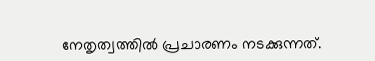നേതൃത്വത്തില്‍ പ്രചാരണം നടക്കുന്നത്.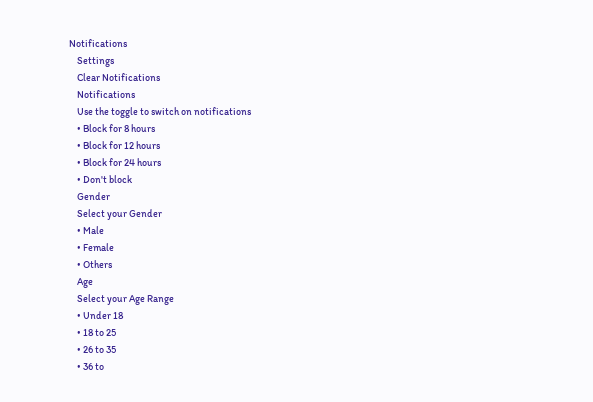Notifications
    Settings
    Clear Notifications
    Notifications
    Use the toggle to switch on notifications
    • Block for 8 hours
    • Block for 12 hours
    • Block for 24 hours
    • Don't block
    Gender
    Select your Gender
    • Male
    • Female
    • Others
    Age
    Select your Age Range
    • Under 18
    • 18 to 25
    • 26 to 35
    • 36 to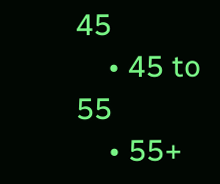45
    • 45 to 55
    • 55+